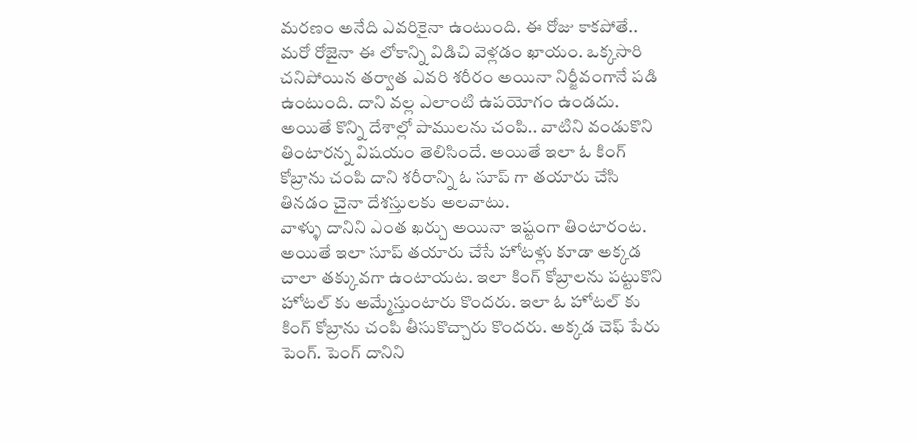మరణం అనేది ఎవరికైనా ఉంటుంది. ఈ రోజు కాకపోతే.. మరో రోజైనా ఈ లోకాన్ని విడిచి వెళ్లడం ఖాయం. ఒక్కసారి చనిపోయిన తర్వాత ఎవరి శరీరం అయినా నిర్జీవంగానే పడి ఉంటుంది. దాని వల్ల ఎలాంటి ఉపయోగం ఉండదు. అయితే కొన్ని దేశాల్లో పాములను చంపి.. వాటిని వండుకొని తింటారన్న విషయం తెలిసిందే. అయితే ఇలా ఓ కింగ్ కోబ్రాను చంపి దాని శరీరాన్ని ఓ సూప్ గా తయారు చేసి తినడం చైనా దేశస్తులకు అలవాటు.
వాళ్ళు దానిని ఎంత ఖర్చు అయినా ఇష్టంగా తింటారంట. అయితే ఇలా సూప్ తయారు చేసే హోటళ్లు కూడా అక్కడ చాలా తక్కువగా ఉంటాయట. ఇలా కింగ్ కోబ్రాలను పట్టుకొని హోటల్ కు అమ్మేస్తుంటారు కొందరు. ఇలా ఓ హోటల్ కు కింగ్ కోబ్రాను చంపి తీసుకొచ్చారు కొందరు. అక్కడ చెఫ్ పేరు పెంగ్. పెంగ్ దానిని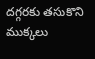దగ్గరకు తసుకొని ముక్కలు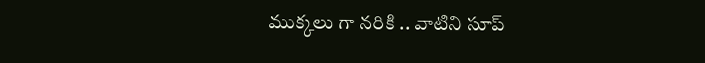ముక్కలు గా నరికి .. వాటిని సూప్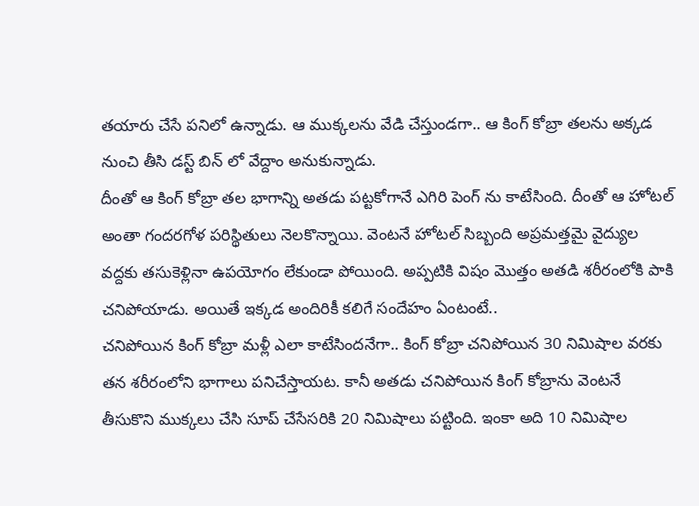తయారు చేసే పనిలో ఉన్నాడు. ఆ ముక్కలను వేడి చేస్తుండగా.. ఆ కింగ్ కోబ్రా తలను అక్కడ నుంచి తీసి డస్ట్ బిన్ లో వేద్దాం అనుకున్నాడు.
దీంతో ఆ కింగ్ కోబ్రా తల భాగాన్ని అతడు పట్టకోగానే ఎగిరి పెంగ్ ను కాటేసింది. దీంతో ఆ హోటల్ అంతా గందరగోళ పరిస్థితులు నెలకొన్నాయి. వెంటనే హోటల్ సిబ్బంది అప్రమత్తమై వైద్యుల వద్దకు తసుకెళ్లినా ఉపయోగం లేకుండా పోయింది. అప్పటికి విషం మొత్తం అతడి శరీరంలోకి పాకి చనిపోయాడు. అయితే ఇక్కడ అందిరికీ కలిగే సందేహం ఏంటంటే..
చనిపోయిన కింగ్ కోబ్రా మళ్లీ ఎలా కాటేసిందనేగా.. కింగ్ కోబ్రా చనిపోయిన 30 నిమిషాల వరకు తన శరీరంలోని భాగాలు పనిచేస్తాయట. కానీ అతడు చనిపోయిన కింగ్ కోబ్రాను వెంటనే తీసుకొని ముక్కలు చేసి సూప్ చేసేసరికి 20 నిమిషాలు పట్టింది. ఇంకా అది 10 నిమిషాల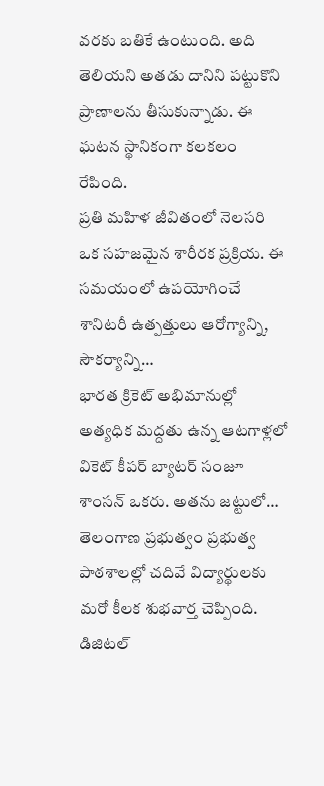వరకు బతికే ఉంటుంది. అది తెలియని అతడు దానిని పట్టుకొని ప్రాణాలను తీసుకున్నాడు. ఈ ఘటన స్థానికంగా కలకలం రేపింది.
ప్రతి మహిళ జీవితంలో నెలసరి ఒక సహజమైన శారీరక ప్రక్రియ. ఈ సమయంలో ఉపయోగించే శానిటరీ ఉత్పత్తులు ఆరోగ్యాన్ని, సౌకర్యాన్ని…
భారత క్రికెట్ అభిమానుల్లో అత్యధిక మద్దతు ఉన్న ఆటగాళ్లలో వికెట్ కీపర్ బ్యాటర్ సంజూ శాంసన్ ఒకరు. అతను జట్టులో…
తెలంగాణ ప్రభుత్వం ప్రభుత్వ పాఠశాలల్లో చదివే విద్యార్థులకు మరో కీలక శుభవార్త చెప్పింది. డిజిటల్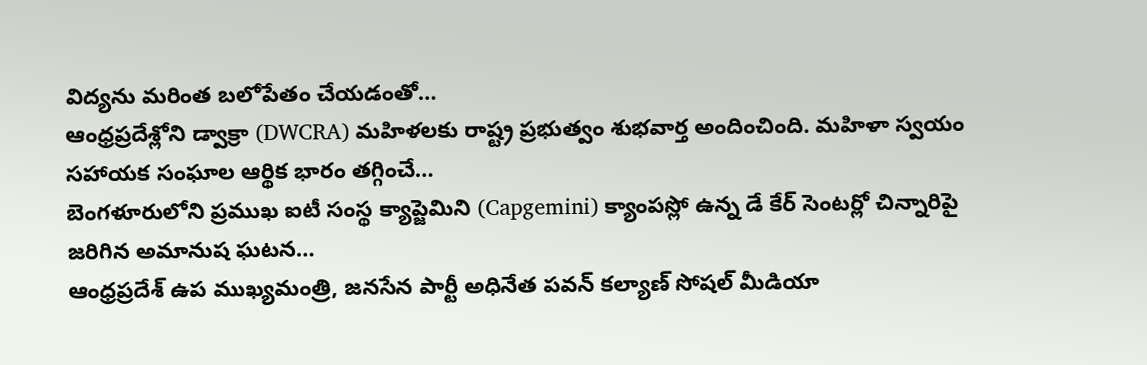విద్యను మరింత బలోపేతం చేయడంతో…
ఆంధ్రప్రదేశ్లోని డ్వాక్రా (DWCRA) మహిళలకు రాష్ట్ర ప్రభుత్వం శుభవార్త అందించింది. మహిళా స్వయం సహాయక సంఘాల ఆర్థిక భారం తగ్గించే…
బెంగళూరులోని ప్రముఖ ఐటీ సంస్థ క్యాప్జెమిని (Capgemini) క్యాంపస్లో ఉన్న డే కేర్ సెంటర్లో చిన్నారిపై జరిగిన అమానుష ఘటన…
ఆంధ్రప్రదేశ్ ఉప ముఖ్యమంత్రి, జనసేన పార్టీ అధినేత పవన్ కల్యాణ్ సోషల్ మీడియా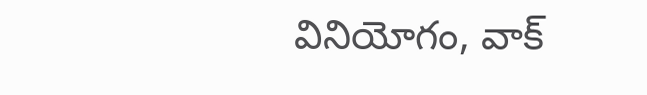వినియోగం, వాక్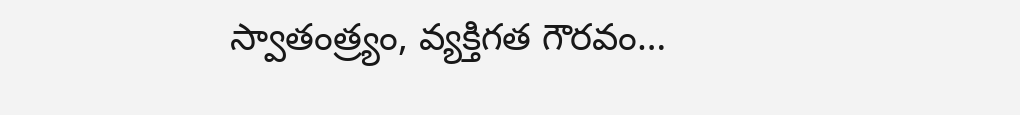స్వాతంత్ర్యం, వ్యక్తిగత గౌరవం…